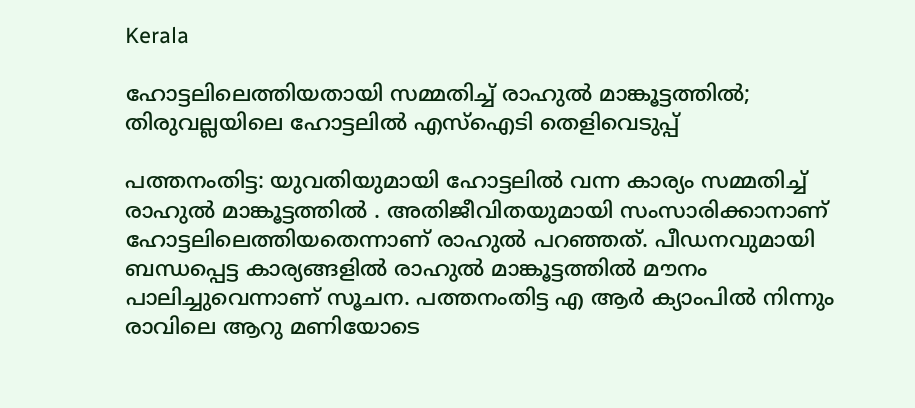Kerala

ഹോട്ടലിലെത്തിയതായി സമ്മതിച്ച് രാഹുല്‍ മാങ്കൂട്ടത്തില്‍; തിരുവല്ലയിലെ ഹോട്ടലില്‍ എസ്‌ഐടി തെളിവെടുപ്പ്

പത്തനംതിട്ട: യുവതിയുമായി ഹോട്ടലില്‍ വന്ന കാര്യം സമ്മതിച്ച് രാഹുല്‍ മാങ്കൂട്ടത്തില്‍ . അതിജീവിതയുമായി സംസാരിക്കാനാണ് ഹോട്ടലിലെത്തിയതെന്നാണ് രാഹുല്‍ പറഞ്ഞത്. പീഡനവുമായി ബന്ധപ്പെട്ട കാര്യങ്ങളില്‍ രാഹുല്‍ മാങ്കൂട്ടത്തില്‍ മൗനം പാലിച്ചുവെന്നാണ് സൂചന. പത്തനംതിട്ട എ ആര്‍ ക്യാംപില്‍ നിന്നും രാവിലെ ആറു മണിയോടെ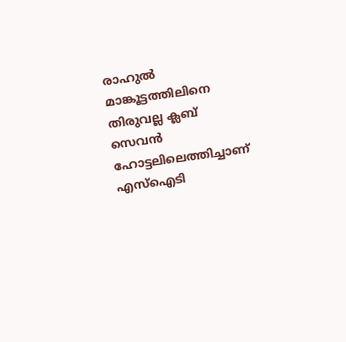രാഹുല്‍ മാങ്കൂട്ടത്തിലിനെ തിരുവല്ല ക്ലബ് സെവന്‍ ഹോട്ടലിലെത്തിച്ചാണ് എസ്‌ഐടി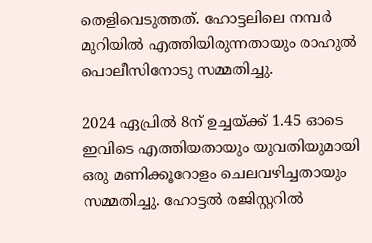തെളിവെടുത്തത്. ഹോട്ടലിലെ നമ്പര്‍ മുറിയില്‍ എത്തിയിരുന്നതായും രാഹുല്‍ പൊലീസിനോടു സമ്മതിച്ചു.

2024 ഏപ്രില്‍ 8ന് ഉച്ചയ്ക്ക് 1.45 ഓടെ ഇവിടെ എത്തിയതായും യുവതിയുമായി ഒരു മണിക്കൂറോളം ചെലവഴിച്ചതായും സമ്മതിച്ചു. ഹോട്ടല്‍ രജിസ്റ്ററില്‍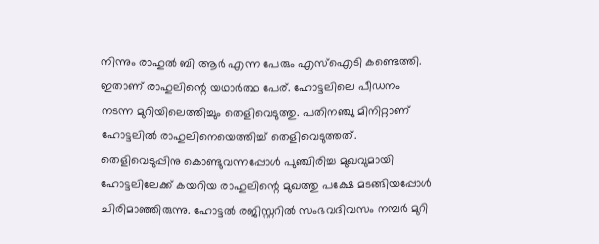നിന്നും രാഹുല്‍ ബി ആര്‍ എന്ന പേരും എസ്‌ഐടി കണ്ടെത്തി. ഇതാണ് രാഹുലിന്റെ യഥാര്‍ത്ഥ പേര്. ഹോട്ടലിലെ പീഡനം നടന്ന മുറിയിലെത്തിച്ചും തെളിവെടുത്തു. പതിനഞ്ചു മിനിറ്റാണ് ഹോട്ടലില്‍ രാഹുലിനെയെത്തിച്ച് തെളിവെടുത്തത്. തെളിവെടുപ്പിനു കൊണ്ടുവന്നപ്പോൾ പുഞ്ചിരിച്ച മുഖവുമായി ഹോട്ടലിലേക്ക് കയറിയ രാഹുലിന്റെ മുഖത്തു പക്ഷേ മടങ്ങിയപ്പോൾ ചിരിമാഞ്ഞിരുന്നു. ഹോട്ടൽ രജിസ്റ്ററിൽ സംഭവദിവസം നമ്പർ മുറി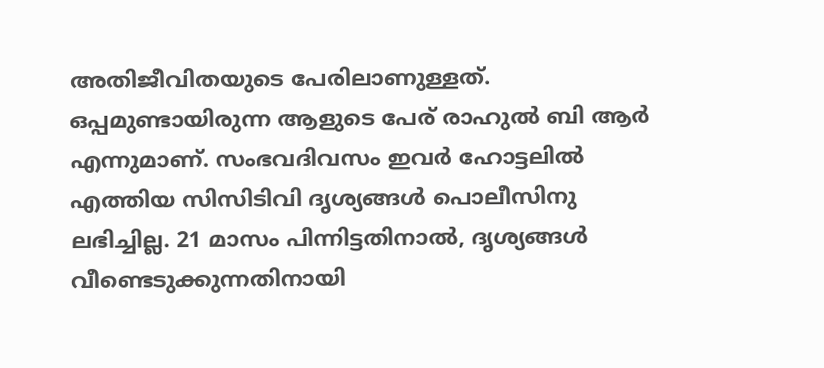അതിജീവിതയുടെ പേരിലാണുള്ളത്. ഒപ്പമുണ്ടായിരുന്ന ആളുടെ പേര് രാഹുൽ ബി ആർ എന്നുമാണ്. സംഭവദിവസം ഇവർ ഹോട്ടലിൽ എത്തിയ സിസിടിവി ദൃശ്യങ്ങൾ പൊലീസിനു ലഭിച്ചില്ല. 21 മാസം പിന്നിട്ടതിനാൽ, ദൃശ്യങ്ങൾ വീണ്ടെടുക്കുന്നതിനായി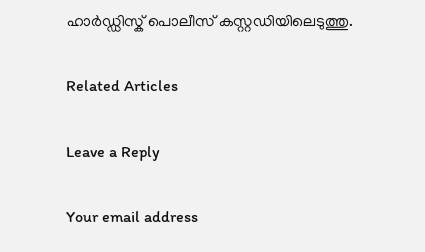ഹാർഡ്ഡിസ്ക് പൊലീസ് കസ്റ്റഡിയിലെടുത്തു.

Related Articles

Leave a Reply

Your email address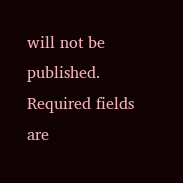will not be published. Required fields are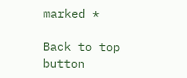marked *

Back to top button